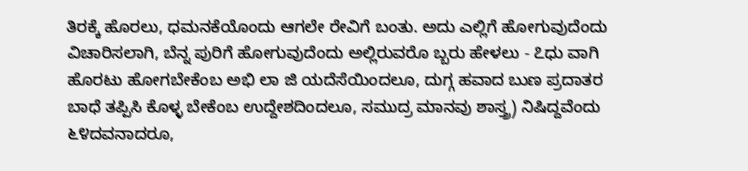ತಿರಕ್ಕೆ ಹೊರಲು, ಧಮನಕೆಯೊಂದು ಆಗಲೇ ರೇವಿಗೆ ಬಂತು. ಅದು ಎಲ್ಲಿಗೆ ಹೋಗುವುದೆಂದು ವಿಚಾರಿಸಲಾಗಿ, ಬೆನ್ನ ಪುರಿಗೆ ಹೋಗುವುದೆಂದು ಅಲ್ಲಿರುವರೊ ಬ್ಬರು ಹೇಳಲು - ೭ಧು ವಾಗಿ ಹೊರಟು ಹೋಗಬೇಕೆಂಬ ಅಭಿ ಲಾ ಜಿ ಯದೆಸೆಯಿಂದಲೂ, ದುಗ್ಗ ಹವಾದ ಬುಣ ಪ್ರದಾತರ ಬಾಧೆ ತಪ್ಪಿಸಿ ಕೊಳ್ಳ ಬೇಕೆಂಬ ಉದ್ದೇಶದಿಂದಲೂ, ಸಮುದ್ರ ಮಾನವು ಶಾಸ್ತ್ರ) ನಿಷಿದ್ದವೆಂದು ೬೪ದವನಾದರೂ,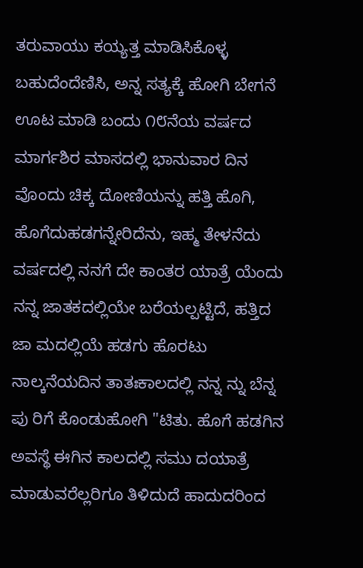ತರುವಾಯು ಕಯ್ಯತ್ತ ಮಾಡಿಸಿಕೊಳ್ಳ ಬಹುದೆಂದೆಣಿಸಿ, ಅನ್ನ ಸತ್ಯಕ್ಕೆ ಹೋಗಿ ಬೇಗನೆ ಊಟ ಮಾಡಿ ಬಂದು ೧೮ನೆಯ ವರ್ಷದ ಮಾರ್ಗಶಿರ ಮಾಸದಲ್ಲಿ ಭಾನುವಾರ ದಿನ ವೊಂದು ಚಿಕ್ಕ ದೋಣಿಯನ್ನು ಹತ್ತಿ ಹೊಗಿ, ಹೊಗೆದುಹಡಗನ್ನೇರಿದೆನು, ಇಹ್ಮ ತೇಳನೆದು ವರ್ಷದಲ್ಲಿ ನನಗೆ ದೇ ಕಾಂತರ ಯಾತ್ರೆ ಯೆಂದು ನನ್ನ ಜಾತಕದಲ್ಲಿಯೇ ಬರೆಯಲ್ಪಟ್ಟಿದೆ, ಹತ್ತಿದ ಜಾ ಮದಲ್ಲಿಯೆ ಹಡಗು ಹೊರಟು ನಾಲ್ಕನೆಯದಿನ ತಾತಃಕಾಲದಲ್ಲಿ ನನ್ನ ನ್ನು ಬೆನ್ನ ಪು ರಿಗೆ ಕೊಂಡುಹೋಗಿ "ಟಿತು. ಹೊಗೆ ಹಡಗಿನ ಅವಸ್ಥೆ ಈಗಿನ ಕಾಲದಲ್ಲಿ ಸಮು ದಯಾತ್ರೆ ಮಾಡುವರೆಲ್ಲರಿಗೂ ತಿಳಿದುದೆ ಹಾದುದರಿಂದ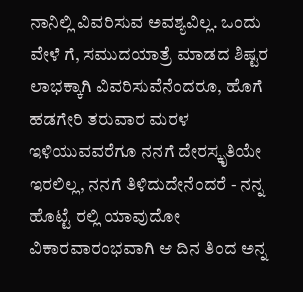ನಾನಿಲ್ಲಿ ವಿವರಿಸುವ ಅವಶ್ಯವಿಲ್ಲ. ಒಂದು ವೇಳೆ ಗೆ, ಸಮುದಯಾತ್ರೆ ಮಾಡದ ಶಿಷ್ಟರ ಲಾಭಕ್ಕಾಗಿ ವಿವರಿಸುವೆನೆಂದರೂ, ಹೊಗೆ ಹಡಗೇರಿ ತರುವಾರ ಮರಳ ಇಳಿಯುವವರೆಗೂ ನನಗೆ ದೇರಸ್ಕೃತಿಯೇ ಇರಲಿಲ್ಲ, ನನಗೆ ತಿಳಿದುದೇನೆಂದರೆ - ನನ್ನ ಹೊಟ್ಟೆ ರಲ್ಲಿ ಯಾವುದೋ ವಿಕಾರವಾರಂಭವಾಗಿ ಆ ದಿನ ತಿಂದ ಅನ್ನ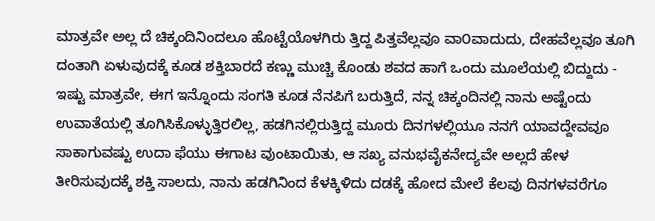ಮಾತ್ರವೇ ಅಲ್ಲ ದೆ ಚಿಕ್ಕಂದಿನಿಂದಲೂ ಹೊಟ್ಟೆಯೊಳಗಿರು ತ್ತಿದ್ದ ಪಿತ್ತವೆಲ್ಲವೂ ವಾ೦ವಾದುದು, ದೇಹವೆಲ್ಲವೂ ತೂಗಿ ದಂತಾಗಿ ಏಳುವುದಕ್ಕೆ ಕೂಡ ಶಕ್ತಿಬಾರದೆ ಕಣ್ಣು ಮುಚ್ಚಿ ಕೊಂಡು ಶವದ ಹಾಗೆ ಒಂದು ಮೂಲೆಯಲ್ಲಿ ಬಿದ್ದುದು - ಇಷ್ಟು ಮಾತ್ರವೇ, ಈಗ ಇನ್ನೊಂದು ಸಂಗತಿ ಕೂಡ ನೆನಪಿಗೆ ಬರುತ್ತಿದೆ, ನನ್ನ ಚಿಕ್ಕಂದಿನಲ್ಲಿ ನಾನು ಅಷ್ಟೆಂದು ಉವಾತೆಯಲ್ಲಿ ತೂಗಿಸಿಕೊಳ್ಳುತ್ತಿರಲಿಲ್ಲ, ಹಡಗಿನಲ್ಲಿರುತ್ತಿದ್ದ ಮೂರು ದಿನಗಳಲ್ಲಿಯೂ ನನಗೆ ಯಾವದ್ದೇವವೂ ಸಾಕಾಗುವಷ್ಟು ಉದಾ ಫೆಯು ಈಗಾಟ ವುಂಟಾಯಿತು, ಆ ಸಖ್ಯ ವನುಭವೈಕನೇದ್ಯವೇ ಅಲ್ಲದೆ ಹೇಳ ತೀರಿಸುವುದಕ್ಕೆ ಶಕ್ತಿ ಸಾಲದು, ನಾನು ಹಡಗಿನಿಂದ ಕೆಳಕ್ಕಿಳಿದು ದಡಕ್ಕೆ ಹೋದ ಮೇಲೆ ಕೆಲವು ದಿನಗಳವರೆಗೂ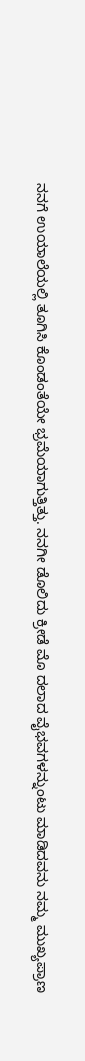ನನಗೆ ಉಯಾಲೆಯಲ್ಲಿ ತೂಗಿಸಿ ಕೊಂಡಂತೆಯೇ ಭ್ರಮೆಯಾಗುತ್ತಿತ್ತು. ನನಗೀ ಡೊಲಿದು ಕ್ರೀಡೆ ಮೊ ದಲಾದ ವೈಭವಗಳನ್ನುಂಟು ಮಾಡಿದವನು ನಮ್ಮ ಮುಖ್ಯಪ್ರಾಣ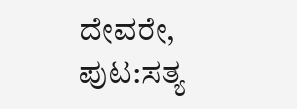ದೇವರೇ,
ಪುಟ:ಸತ್ಯ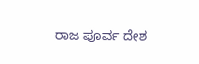ರಾಜ ಪೂರ್ವ ದೇಶ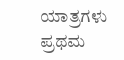ಯಾತ್ರಗಳು ಪ್ರಥಮ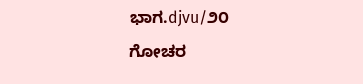ಭಾಗ.djvu/೨೦
ಗೋಚರ